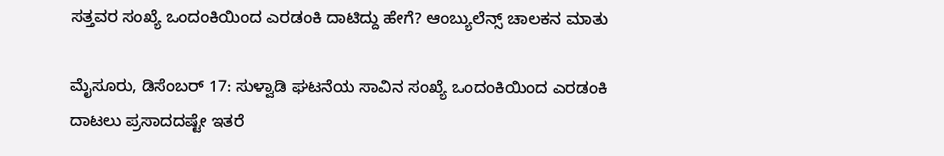ಸತ್ತವರ ಸಂಖ್ಯೆ ಒಂದಂಕಿಯಿಂದ ಎರಡಂಕಿ ದಾಟಿದ್ದು ಹೇಗೆ? ಆಂಬ್ಯುಲೆನ್ಸ್ ಚಾಲಕನ ಮಾತು

ಮೈಸೂರು, ಡಿಸೆಂಬರ್ 17: ಸುಳ್ವಾಡಿ ಘಟನೆಯ ಸಾವಿನ ಸಂಖ್ಯೆ ಒಂದಂಕಿಯಿಂದ ಎರಡಂಕಿ ದಾಟಲು ಪ್ರಸಾದದಷ್ಟೇ ಇತರೆ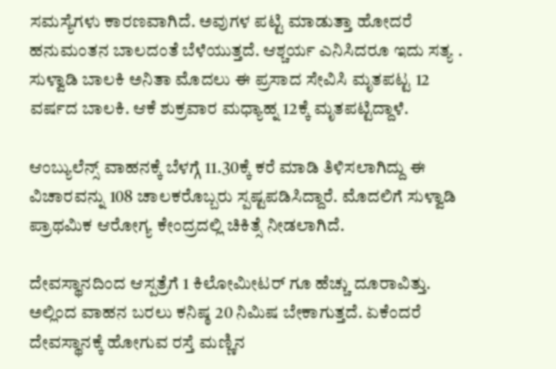ಸಮಸ್ಯೆಗಳು ಕಾರಣವಾಗಿದೆ. ಅವುಗಳ ಪಟ್ಟಿ ಮಾಡುತ್ತಾ ಹೋದರೆ ಹನುಮಂತನ ಬಾಲದಂತೆ ಬೆಳೆಯುತ್ತದೆ. ಆಶ್ಚರ್ಯ ಎನಿಸಿದರೂ ಇದು ಸತ್ಯ . ಸುಳ್ವಾಡಿ ಬಾಲಕಿ ಅನಿತಾ ಮೊದಲು ಈ ಪ್ರಸಾದ ಸೇವಿಸಿ ಮೃತಪಟ್ಟ 12 ವರ್ಷದ ಬಾಲಕಿ. ಆಕೆ ಶುಕ್ರವಾರ ಮಧ್ಯಾಹ್ನ 12ಕ್ಕೆ ಮೃತಪಟ್ಟಿದ್ದಾಳೆ.

ಆಂಬ್ಯುಲೆನ್ಸ್ ವಾಹನಕ್ಕೆ ಬೆಳಗ್ಗೆ 11.30ಕ್ಕೆ ಕರೆ ಮಾಡಿ ತಿಳಿಸಲಾಗಿದ್ದು ಈ ವಿಚಾರವನ್ನು 108 ಚಾಲಕರೊಬ್ಬರು ಸ್ಪಷ್ಟಪಡಿಸಿದ್ದಾರೆ. ಮೊದಲಿಗೆ ಸುಳ್ವಾಡಿ ಪ್ರಾಥಮಿಕ ಆರೋಗ್ಯ ಕೇಂದ್ರದಲ್ಲಿ ಚಿಕಿತ್ಸೆ ನೀಡಲಾಗಿದೆ.

ದೇವಸ್ಥಾನದಿಂದ ಆಸ್ಪತ್ರೆಗೆ 1 ಕಿಲೋಮೀಟರ್ ಗೂ ಹೆಚ್ಚು ದೂರಾವಿತ್ತು. ಅಲ್ಲಿಂದ ವಾಹನ ಬರಲು ಕನಿಷ್ಠ 20 ನಿಮಿಷ ಬೇಕಾಗುತ್ತದೆ. ಏಕೆಂದರೆ ದೇವಸ್ಥಾನಕ್ಕೆ ಹೋಗುವ ರಸ್ತೆ ಮಣ್ಣಿನ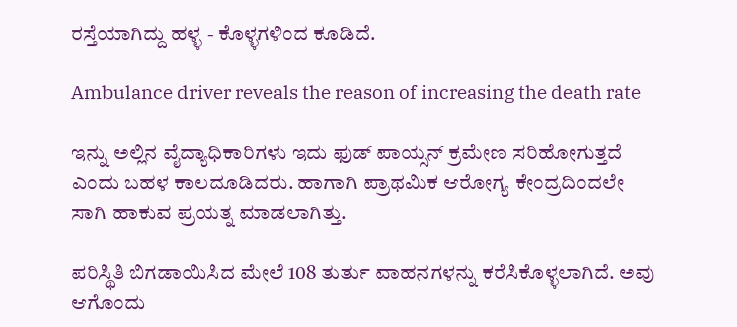ರಸ್ತೆಯಾಗಿದ್ದು ಹಳ್ಳ - ಕೊಳ್ಳಗಳಿಂದ ಕೂಡಿದೆ.

Ambulance driver reveals the reason of increasing the death rate

ಇನ್ನು ಅಲ್ಲಿನ ವೈದ್ಯಾಧಿಕಾರಿಗಳು ಇದು ಫುಡ್ ಪಾಯ್ಸನ್ ಕ್ರಮೇಣ ಸರಿಹೋಗುತ್ತದೆ ಎಂದು ಬಹಳ ಕಾಲದೂಡಿದರು. ಹಾಗಾಗಿ ಪ್ರಾಥಮಿಕ ಆರೋಗ್ಯ ಕೇಂದ್ರದಿಂದಲೇ ಸಾಗಿ ಹಾಕುವ ಪ್ರಯತ್ನ ಮಾಡಲಾಗಿತ್ತು.

ಪರಿಸ್ಥಿತಿ ಬಿಗಡಾಯಿಸಿದ ಮೇಲೆ 108 ತುರ್ತು ವಾಹನಗಳನ್ನು ಕರೆಸಿಕೊಳ್ಳಲಾಗಿದೆ. ಅವು ಆಗೊಂದು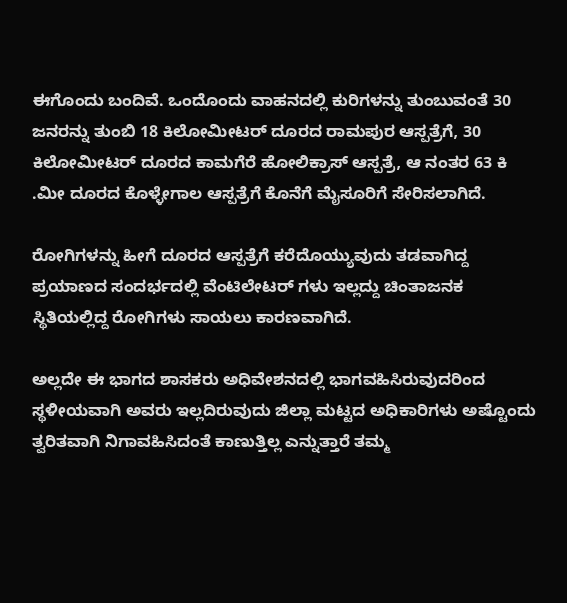ಈಗೊಂದು ಬಂದಿವೆ. ಒಂದೊಂದು ವಾಹನದಲ್ಲಿ ಕುರಿಗಳನ್ನು ತುಂಬುವಂತೆ 30 ಜನರನ್ನು ತುಂಬಿ 18 ಕಿಲೋಮೀಟರ್ ದೂರದ ರಾಮಪುರ ಆಸ್ಪತ್ರೆಗೆ, 30 ಕಿಲೋಮೀಟರ್ ದೂರದ ಕಾಮಗೆರೆ ಹೋಲಿಕ್ರಾಸ್ ಆಸ್ಪತ್ರೆ, ಆ ನಂತರ 63 ಕಿ .ಮೀ ದೂರದ ಕೊಳ್ಳೇಗಾಲ ಆಸ್ಪತ್ರೆಗೆ ಕೊನೆಗೆ ಮೈಸೂರಿಗೆ ಸೇರಿಸಲಾಗಿದೆ.

ರೋಗಿಗಳನ್ನು ಹೀಗೆ ದೂರದ ಆಸ್ಪತ್ರೆಗೆ ಕರೆದೊಯ್ಯುವುದು ತಡವಾಗಿದ್ದ ಪ್ರಯಾಣದ ಸಂದರ್ಭದಲ್ಲಿ ವೆಂಟಿಲೇಟರ್ ಗಳು ಇಲ್ಲದ್ದು ಚಿಂತಾಜನಕ ಸ್ಥಿತಿಯಲ್ಲಿದ್ದ ರೋಗಿಗಳು ಸಾಯಲು ಕಾರಣವಾಗಿದೆ.

ಅಲ್ಲದೇ ಈ ಭಾಗದ ಶಾಸಕರು ಅಧಿವೇಶನದಲ್ಲಿ ಭಾಗವಹಿಸಿರುವುದರಿಂದ ಸ್ಥಳೀಯವಾಗಿ ಅವರು ಇಲ್ಲದಿರುವುದು ಜಿಲ್ಲಾ ಮಟ್ಟದ ಅಧಿಕಾರಿಗಳು ಅಷ್ಟೊಂದು ತ್ವರಿತವಾಗಿ ನಿಗಾವಹಿಸಿದಂತೆ ಕಾಣುತ್ತಿಲ್ಲ ಎನ್ನುತ್ತಾರೆ ತಮ್ಮ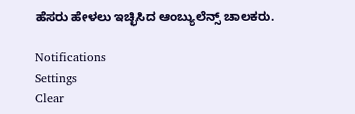ಹೆಸರು ಹೇಳಲು ಇಚ್ಛಿಸಿದ ಆಂಬ್ಯುಲೆನ್ಸ್ ಚಾಲಕರು.

Notifications
Settings
Clear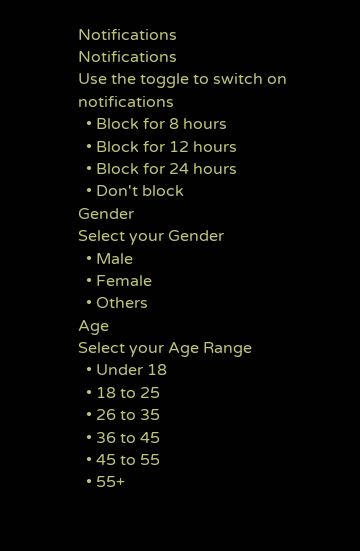Notifications
Notifications
Use the toggle to switch on notifications
  • Block for 8 hours
  • Block for 12 hours
  • Block for 24 hours
  • Don't block
Gender
Select your Gender
  • Male
  • Female
  • Others
Age
Select your Age Range
  • Under 18
  • 18 to 25
  • 26 to 35
  • 36 to 45
  • 45 to 55
  • 55+